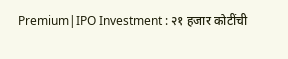Premium|IPO Investment : २१ हजार कोटींची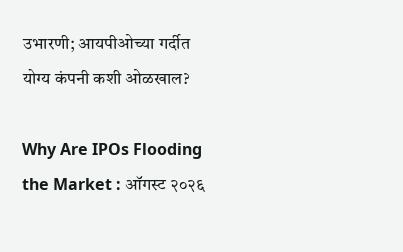उभारणी; आयपीओच्या गर्दीत योग्य कंपनी कशी ओळखाल?

Why Are IPOs Flooding the Market : ऑगस्ट २०२६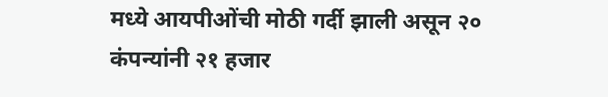मध्ये आयपीओंची मोठी गर्दी झाली असून २० कंपन्यांनी २१ हजार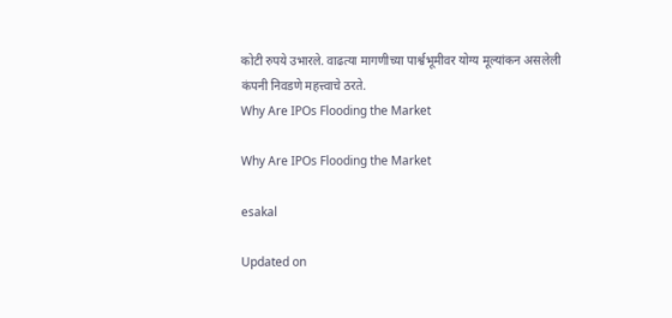कोटी रुपये उभारले. वाढत्या मागणीच्या पार्श्वभूमीवर योग्य मूल्यांकन असलेली कंपनी निवडणे महत्त्वाचे ठरते.
Why Are IPOs Flooding the Market

Why Are IPOs Flooding the Market

esakal

Updated on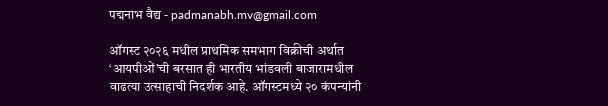पद्मनाभ वैद्य - padmanabh.mv@gmail.com

ऑगस्ट २०२६ मधील प्राथमिक समभाग विक्रीची अर्थात ‘आयपीओं’ची बरसात ही भारतीय भांडवली बाजारामधील वाढत्या उत्साहाची निदर्शक आहे. ऑगस्टमध्ये २० कंपन्यांनी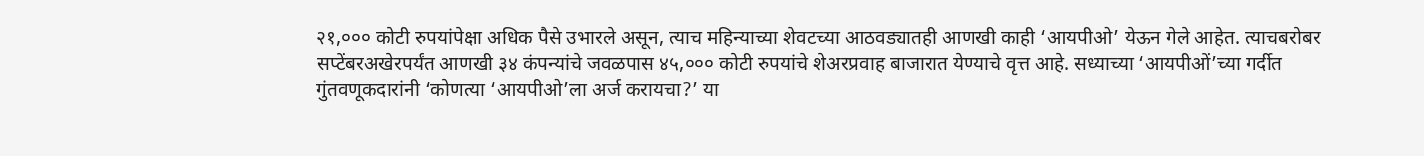२१,००० कोटी रुपयांपेक्षा अधिक पैसे उभारले असून, त्याच महिन्याच्या शेवटच्या आठवड्यातही आणखी काही ‘आयपीओ’ येऊन गेले आहेत. त्याचबरोबर सप्टेंबरअखेरपर्यंत आणखी ३४ कंपन्यांचे जवळपास ४५,००० कोटी रुपयांचे शेअरप्रवाह बाजारात येण्याचे वृत्त आहे. सध्याच्या ‘आयपीओं’च्या गर्दीत गुंतवणूकदारांनी ‘कोणत्या ‘आयपीओ’ला अर्ज करायचा?’ या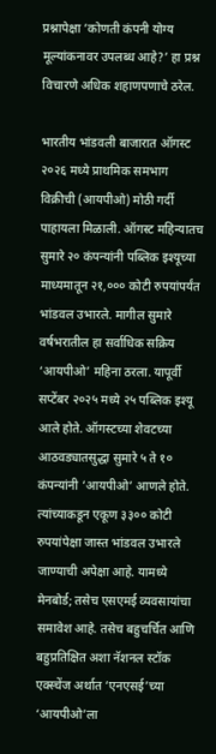प्रश्नापेक्षा ‘कोणती कंपनी योग्य मूल्यांकनावर उपलब्ध आहे?’ हा प्रश्न विचारणे अधिक शहाणपणाचे ठरेल.

भारतीय भांडवली बाजारात ऑगस्ट २०२६ मध्ये प्राथमिक समभाग विक्रीची (आयपीओ) मोठी गर्दी पाहायला मिळाली. ऑगस्ट महिन्यातच सुमारे २० कंपन्यांनी पब्लिक इश्यूच्या माध्यमातून २१,००० कोटी रुपयांपर्यंत भांडवल उभारले. मागील सुमारे वर्षभरातील हा सर्वाधिक सक्रिय ‘आयपीओ’ महिना ठरला. यापूर्वी सप्टेंबर २०२५ मध्ये २५ पब्लिक इश्यू आले होते. ऑगस्टच्या शेवटच्या आठवड्यातसुद्धा सुमारे ५ ते १० कंपन्यांनी ‘आयपीओ’ आणले होते. त्यांच्याकडून एकूण ३३०० कोटी रुपयांपेक्षा जास्त भांडवल उभारले जाण्याची अपेक्षा आहे. यामध्ये मेनबोर्ड; तसेच एसएमई व्यवसायांचा समावेश आहे. तसेच बहुचर्चित आणि बहुप्रतिक्षित अशा नॅशनल स्टॉक एक्स्चेंज अर्थात ‘एनएसई’च्या ‘आयपीओ’ला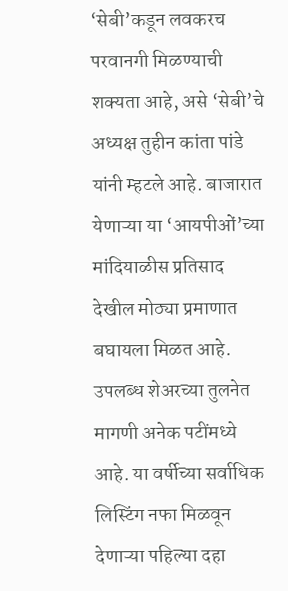‘सेबी’कडून लवकरच परवानगी मिळण्याची शक्यता आहे, असे ‘सेबी’चे अध्यक्ष तुहीन कांता पांडे यांनी म्हटले आहे. बाजारात येणाऱ्या या ‘आयपीओं’च्या मांदियाळीस प्रतिसाद देखील मोठ्या प्रमाणात बघायला मिळत आहे. उपलब्ध शेअरच्या तुलनेत मागणी अनेक पटींमध्ये आहे. या वर्षीच्या सर्वाधिक लिस्टिंग नफा मिळवून देणाऱ्या पहिल्या दहा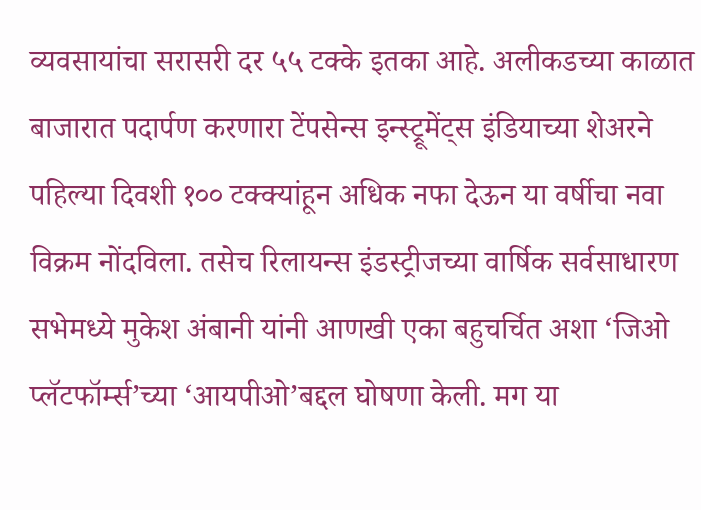व्यवसायांचा सरासरी दर ५५ टक्के इतका आहे. अलीकडच्या काळात बाजारात पदार्पण करणारा टेंपसेन्स इन्स्ट्रूमेंट्स इंडियाच्या शेअरने पहिल्या दिवशी १०० टक्क्यांहून अधिक नफा देऊन या वर्षीचा नवा विक्रम नोंदविला. तसेच रिलायन्स इंडस्ट्रीजच्या वार्षिक सर्वसाधारण सभेमध्ये मुकेश अंबानी यांनी आणखी एका बहुचर्चित अशा ‘जिओ प्लॅटफॉर्म्स’च्या ‘आयपीओ’बद्दल घोषणा केली. मग या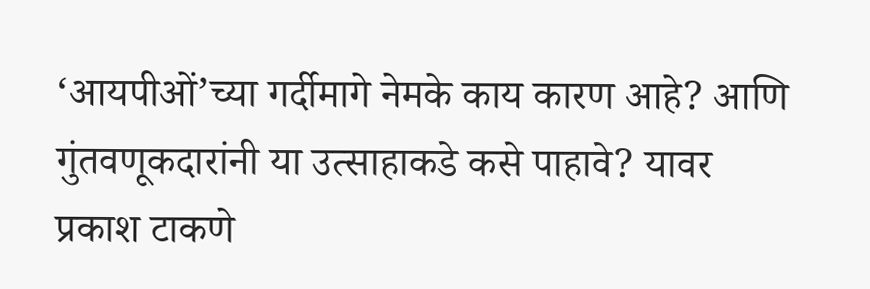‘आयपीओं’च्या गर्दीमागे नेमके काय कारण आहे? आणि गुंतवणूकदारांनी या उत्साहाकडे कसे पाहावे? यावर प्रकाश टाकणे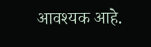आवश्यक आहे.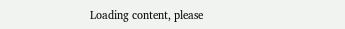Loading content, please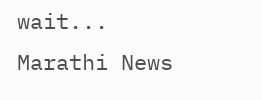wait...
Marathi News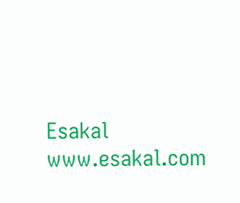Esakal
www.esakal.com